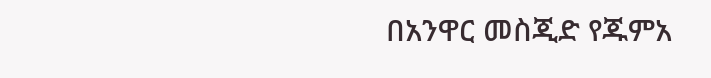በአንዋር መስጂድ የጁምአ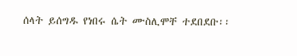ሰላት ይሰግዱ የነበሩ ሴት ሙስሊሞቸ ተደበደቡ፡፡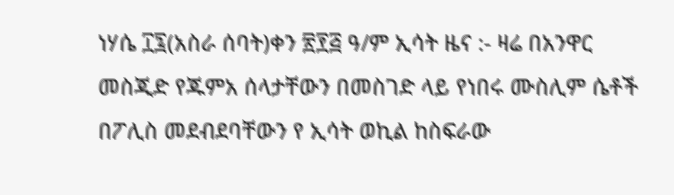ነሃሴ ፲፯(አስራ ሰባት)ቀን ፳፻፭ ዓ/ም ኢሳት ዜና :- ዛሬ በአንዋር መስጂድ የጁምአ ሰላታቸውን በመስገድ ላይ የነበሩ ሙስሊም ሴቶች በፖሊስ መደብደባቸውን የ ኢሳት ወኪል ከስፍራው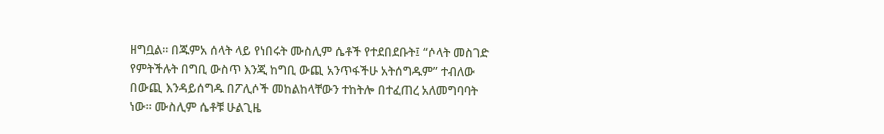ዘግቧል። በጁምአ ሰላት ላይ የነበሩት ሙስሊም ሴቶች የተደበደቡት፤ “ሶላት መስገድ የምትችሉት በግቢ ውስጥ እንጂ ከግቢ ውጪ አንጥፋችሁ አትሰግዱም” ተብለው በውጪ እንዳይሰግዱ በፖሊሶች መከልከላቸውን ተከትሎ በተፈጠረ አለመግባባት ነው። ሙስሊም ሴቶቹ ሁልጊዜ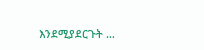እንደሚያደርጉት …